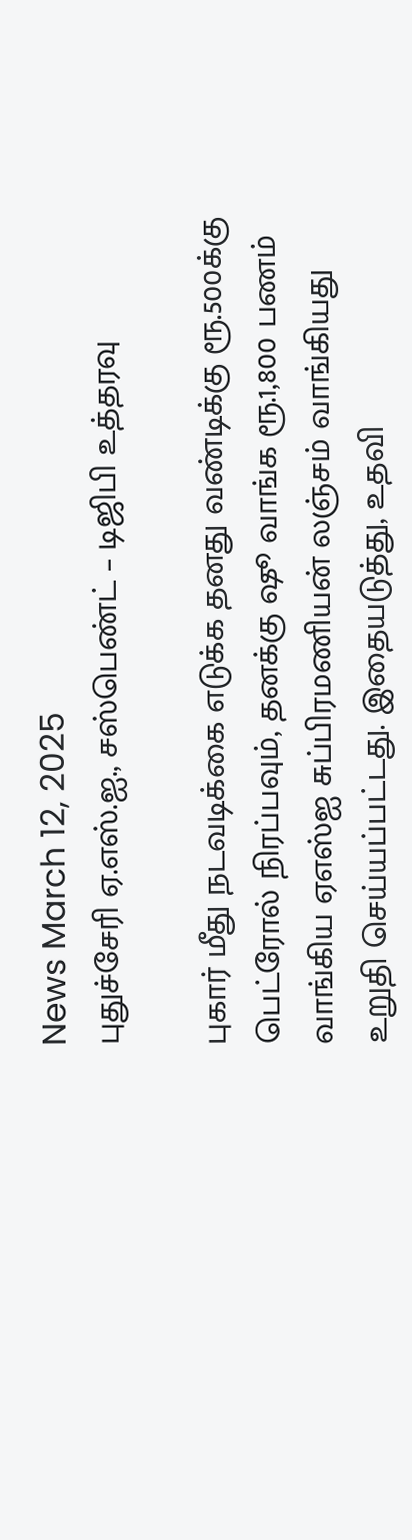News March 12, 2025
புதுச்சேரி ஏ.எஸ்.ஐ., சஸ்பெண்ட் – டிஜிபி உத்தரவு

புகார் மீது நடவடிக்கை எடுக்க தனது வண்டிக்கு ரூ.500க்கு பெட்ரோல் நிரப்பவும், தனக்கு ஷூ வாங்க ரூ.1,800 பணம் வாங்கிய ஏஎஸ்ஐ சுப்பிரமணியன் லஞ்சம் வாங்கியது உறுதி செய்யப்பட்டது. இதையடுத்து, உதவி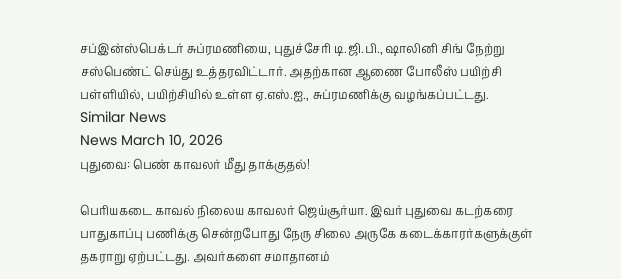சப்இன்ஸ்பெக்டர் சுப்ரமணியை, புதுச்சேரி டி.ஜி.பி., ஷாலினி சிங் நேற்று சஸ்பெண்ட் செய்து உத்தரவிட்டார். அதற்கான ஆணை போலீஸ் பயிற்சி பள்ளியில், பயிற்சியில் உள்ள ஏ.எஸ்.ஐ., சுப்ரமணிக்கு வழங்கப்பட்டது.
Similar News
News March 10, 2026
புதுவை: பெண் காவலர் மீது தாக்குதல்!

பெரியகடை காவல் நிலைய காவலர் ஜெய்சூர்யா. இவர் புதுவை கடற்கரை பாதுகாப்பு பணிக்கு சென்றபோது நேரு சிலை அருகே கடைக்காரர்களுக்குள் தகராறு ஏற்பட்டது. அவர்களை சமாதானம்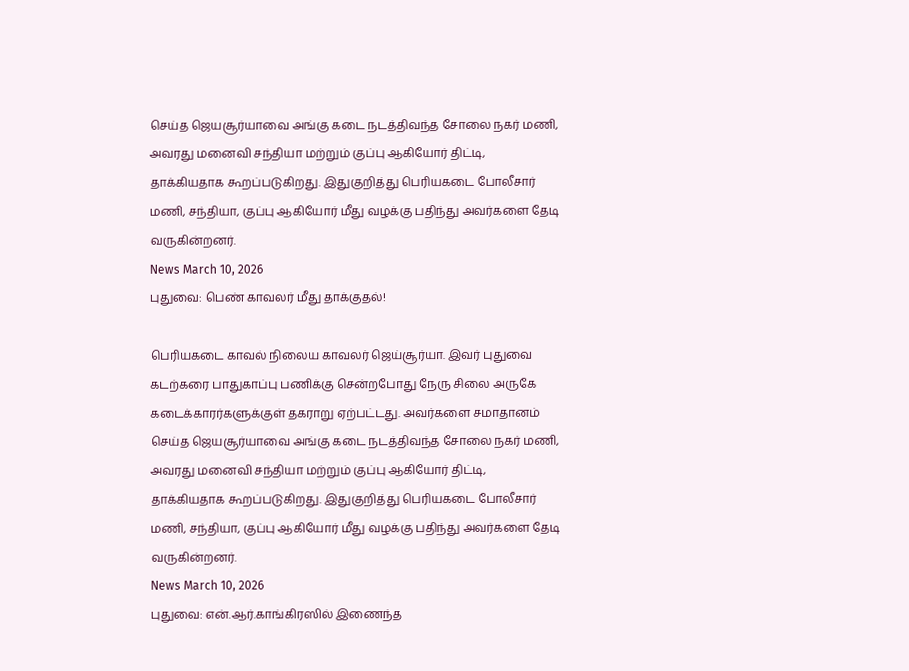செய்த ஜெயசூர்யாவை அங்கு கடை நடத்திவந்த சோலை நகர் மணி, அவரது மனைவி சந்தியா மற்றும் குப்பு ஆகியோர் திட்டி, தாக்கியதாக கூறப்படுகிறது. இதுகுறித்து பெரியகடை போலீசார் மணி, சந்தியா, குப்பு ஆகியோர் மீது வழக்கு பதிந்து அவர்களை தேடி வருகின்றனர்.
News March 10, 2026
புதுவை: பெண் காவலர் மீது தாக்குதல்!

பெரியகடை காவல் நிலைய காவலர் ஜெய்சூர்யா. இவர் புதுவை கடற்கரை பாதுகாப்பு பணிக்கு சென்றபோது நேரு சிலை அருகே கடைக்காரர்களுக்குள் தகராறு ஏற்பட்டது. அவர்களை சமாதானம் செய்த ஜெயசூர்யாவை அங்கு கடை நடத்திவந்த சோலை நகர் மணி, அவரது மனைவி சந்தியா மற்றும் குப்பு ஆகியோர் திட்டி, தாக்கியதாக கூறப்படுகிறது. இதுகுறித்து பெரியகடை போலீசார் மணி, சந்தியா, குப்பு ஆகியோர் மீது வழக்கு பதிந்து அவர்களை தேடி வருகின்றனர்.
News March 10, 2026
புதுவை: என்.ஆர்.காங்கிரஸில் இணைந்த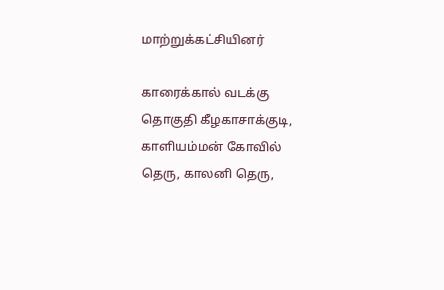மாற்றுக்கட்சியினர்

காரைக்கால் வடக்கு தொகுதி கீழகாசாக்குடி, காளியம்மன் கோவில் தெரு, காலனி தெரு,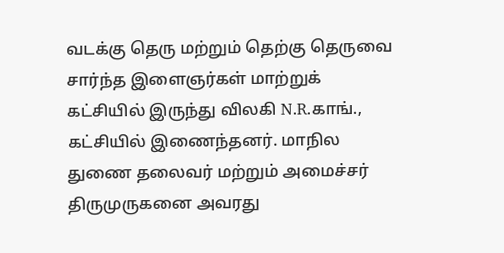வடக்கு தெரு மற்றும் தெற்கு தெருவை சார்ந்த இளைஞர்கள் மாற்றுக் கட்சியில் இருந்து விலகி N.R.காங்., கட்சியில் இணைந்தனர். மாநில துணை தலைவர் மற்றும் அமைச்சர் திருமுருகனை அவரது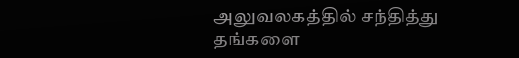அலுவலகத்தில் சந்தித்து தங்களை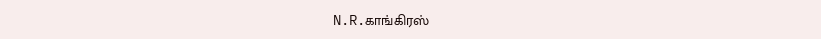N.R.காங்கிரஸ்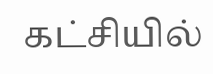கட்சியில்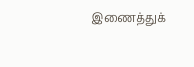இணைத்துக்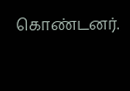கொண்டனர்.